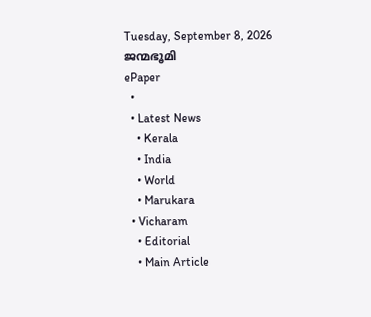Tuesday, September 8, 2026
ജന്മഭൂമി
ePaper
  •
  • Latest News
    • Kerala
    • India
    • World
    • Marukara
  • Vicharam
    • Editorial
    • Main Article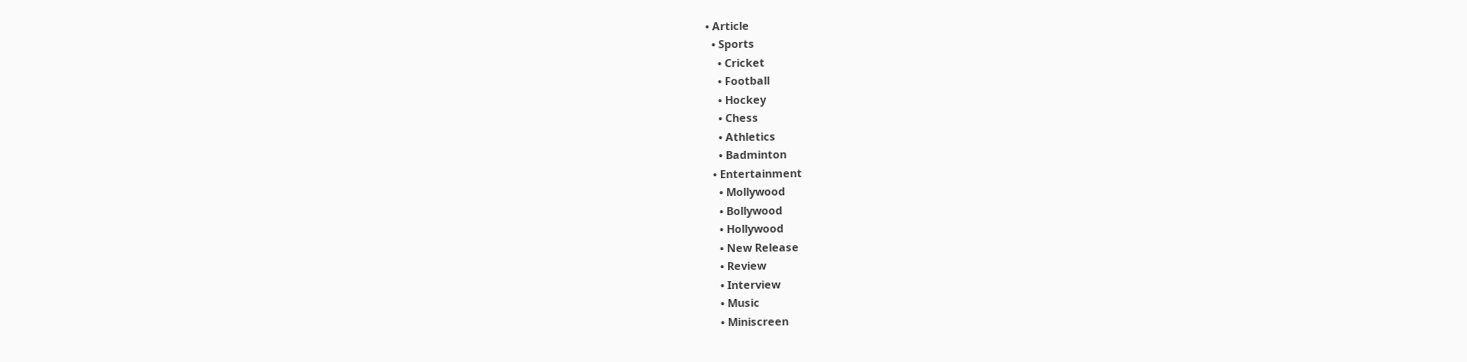• Article
  • Sports
    • Cricket
    • Football
    • Hockey
    • Chess
    • Athletics
    • Badminton
  • Entertainment
    • Mollywood
    • Bollywood
    • Hollywood
    • New Release
    • Review
    • Interview
    • Music
    • Miniscreen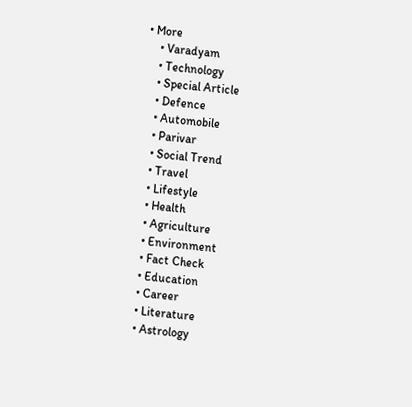• More
    • Varadyam
    • Technology
    • Special Article
    • Defence
    • Automobile
    • Parivar
    • Social Trend
    • Travel
    • Lifestyle
    • Health
    • Agriculture
    • Environment
    • Fact Check
    • Education
    • Career
    • Literature
    • Astrology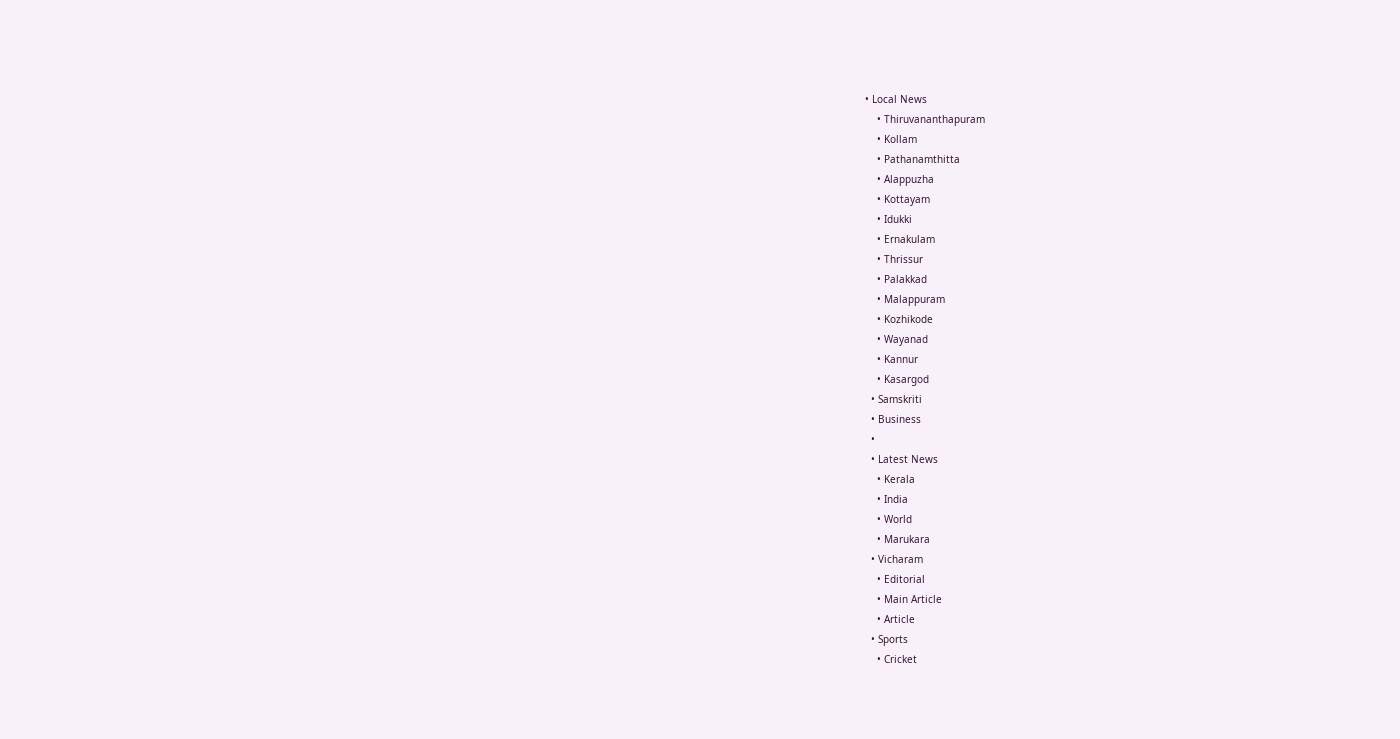• Local News
    • Thiruvananthapuram
    • Kollam
    • Pathanamthitta
    • Alappuzha
    • Kottayam
    • Idukki
    • Ernakulam
    • Thrissur
    • Palakkad
    • Malappuram
    • Kozhikode
    • Wayanad
    • Kannur
    • Kasargod
  • Samskriti
  • Business
  •
  • Latest News
    • Kerala
    • India
    • World
    • Marukara
  • Vicharam
    • Editorial
    • Main Article
    • Article
  • Sports
    • Cricket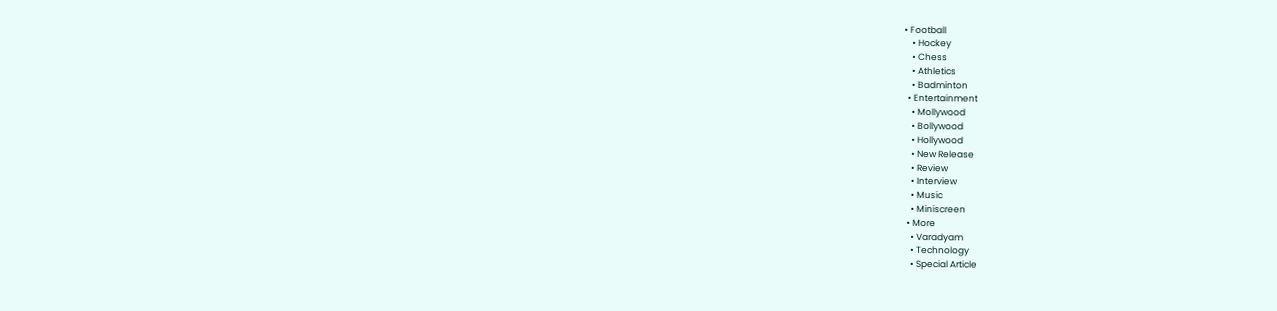• Football
    • Hockey
    • Chess
    • Athletics
    • Badminton
  • Entertainment
    • Mollywood
    • Bollywood
    • Hollywood
    • New Release
    • Review
    • Interview
    • Music
    • Miniscreen
  • More
    • Varadyam
    • Technology
    • Special Article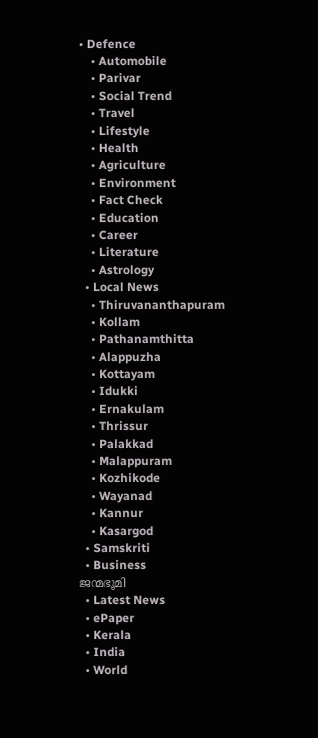• Defence
    • Automobile
    • Parivar
    • Social Trend
    • Travel
    • Lifestyle
    • Health
    • Agriculture
    • Environment
    • Fact Check
    • Education
    • Career
    • Literature
    • Astrology
  • Local News
    • Thiruvananthapuram
    • Kollam
    • Pathanamthitta
    • Alappuzha
    • Kottayam
    • Idukki
    • Ernakulam
    • Thrissur
    • Palakkad
    • Malappuram
    • Kozhikode
    • Wayanad
    • Kannur
    • Kasargod
  • Samskriti
  • Business
ജന്മഭൂമി
  • Latest News
  • ePaper
  • Kerala
  • India
  • World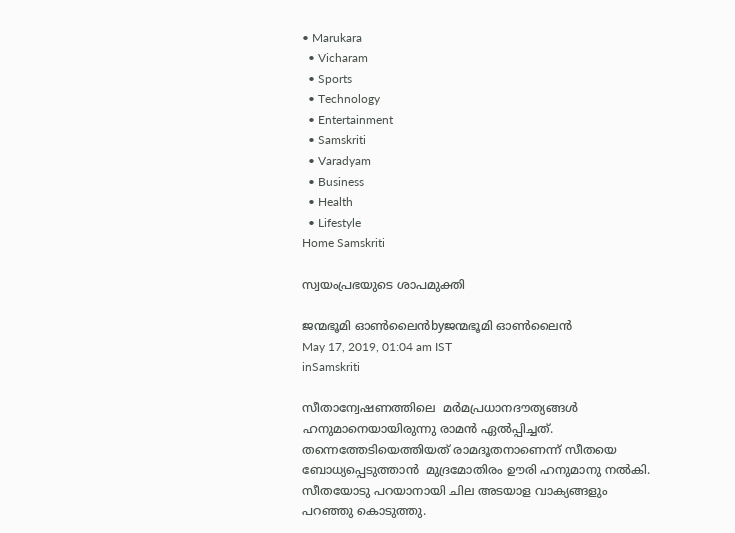• Marukara
  • Vicharam
  • Sports
  • Technology
  • Entertainment
  • Samskriti
  • Varadyam
  • Business
  • Health
  • Lifestyle
Home Samskriti

സ്വയംപ്രഭയുടെ ശാപമുക്തി

ജന്മഭൂമി ഓണ്‍ലൈന്‍byജന്മഭൂമി ഓണ്‍ലൈന്‍
May 17, 2019, 01:04 am IST
inSamskriti

സീതാന്വേഷണത്തിലെ  മര്‍മപ്രധാനദൗത്യങ്ങള്‍ ഹനുമാനെയായിരുന്നു രാമന്‍ ഏല്‍പ്പിച്ചത്. തന്നെത്തേടിയെത്തിയത് രാമദൂതനാണെന്ന് സീതയെ ബോധ്യപ്പെടുത്താന്‍  മുദ്രമോതിരം ഊരി ഹനുമാനു നല്‍കി. സീതയോടു പറയാനായി ചില അടയാള വാക്യങ്ങളും പറഞ്ഞു കൊടുത്തു.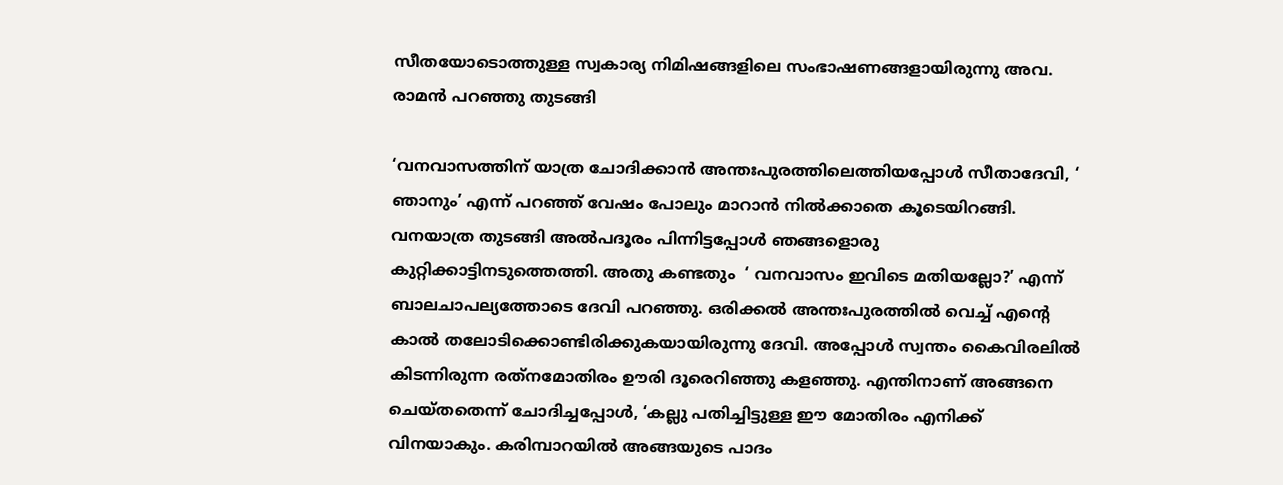സീതയോടൊത്തുള്ള സ്വകാര്യ നിമിഷങ്ങളിലെ സംഭാഷണങ്ങളായിരുന്നു അവ. രാമന്‍ പറഞ്ഞു തുടങ്ങി

‘വനവാസത്തിന് യാത്ര ചോദിക്കാന്‍ അന്തഃപുരത്തിലെത്തിയപ്പോള്‍ സീതാദേവി, ‘ ഞാനും’ എന്ന് പറഞ്ഞ് വേഷം പോലും മാറാന്‍ നില്‍ക്കാതെ കൂടെയിറങ്ങി. വനയാത്ര തുടങ്ങി അല്‍പദൂരം പിന്നിട്ടപ്പോള്‍ ഞങ്ങളൊരു കുറ്റിക്കാട്ടിനടുത്തെത്തി. അതു കണ്ടതും  ‘ വനവാസം ഇവിടെ മതിയല്ലോ?’ എന്ന്  ബാലചാപല്യത്തോടെ ദേവി പറഞ്ഞു. ഒരിക്കല്‍ അന്തഃപുരത്തില്‍ വെച്ച് എന്റെ കാല്‍ തലോടിക്കൊണ്ടിരിക്കുകയായിരുന്നു ദേവി. അപ്പോള്‍ സ്വന്തം കൈവിരലില്‍ കിടന്നിരുന്ന രത്‌നമോതിരം ഊരി ദൂരെറിഞ്ഞു കളഞ്ഞു. എന്തിനാണ് അങ്ങനെ ചെയ്തതെന്ന് ചോദിച്ചപ്പോള്‍, ‘കല്ലു പതിച്ചിട്ടുള്ള ഈ മോതിരം എനിക്ക് വിനയാകും. കരിമ്പാറയില്‍ അങ്ങയുടെ പാദം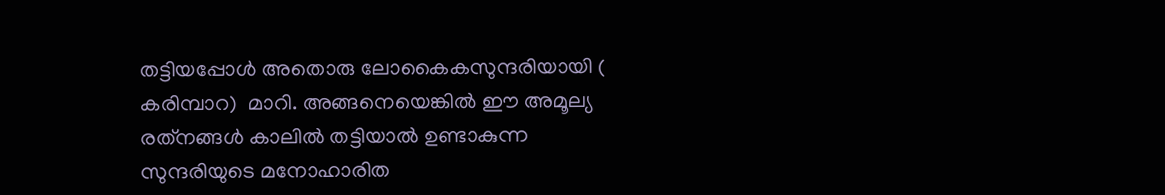തട്ടിയപ്പോള്‍ അതൊരു ലോകൈകസുന്ദരിയായി ( കരിമ്പാറ)  മാറി. അങ്ങനെയെങ്കില്‍ ഈ അമൂല്യ രത്‌നങ്ങള്‍ കാലില്‍ തട്ടിയാല്‍ ഉണ്ടാകുന്ന സുന്ദരിയുടെ മനോഹാരിത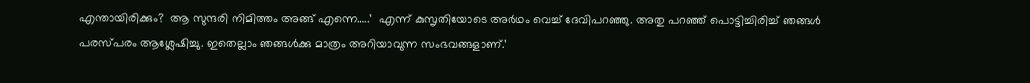എന്തായിരിക്കും?  ആ സുന്ദരി നിമിത്തം അങ്ങ് എന്നെ…..’  എന്ന് കുസൃതിയോടെ അര്‍ഥം വെച്ച് ദേവിപറഞ്ഞു. അതു പറഞ്ഞ് പൊട്ടിച്ചിരിച്ച് ഞങ്ങള്‍ പരസ്പരം ആശ്ലേഷിച്ചു. ഇതെല്ലാം ഞങ്ങള്‍ക്കു മാത്രം അറിയാവുന്ന സംഭവങ്ങളാണ്.’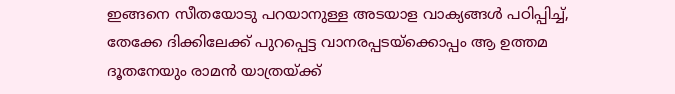ഇങ്ങനെ സീതയോടു പറയാനുള്ള അടയാള വാക്യങ്ങള്‍ പഠിപ്പിച്ച്, തേക്കേ ദിക്കിലേക്ക് പുറപ്പെട്ട വാനരപ്പടയ്‌ക്കൊപ്പം ആ ഉത്തമ ദൂതനേയും രാമന്‍ യാത്രയ്‌ക്ക്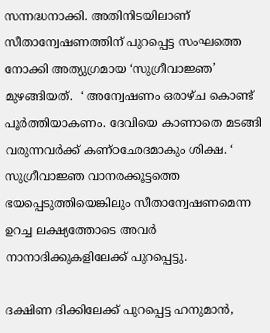സന്നദ്ധനാക്കി. അതിനിടയിലാണ് സീതാന്വേഷണത്തിന് പുറപ്പെട്ട സംഘത്തെ നോക്കി അത്യുഗ്രമായ ‘സുഗ്രീവാജ്ഞ’ മുഴങ്ങിയത്.  ‘ അന്വേഷണം ഒരാഴ്ച കൊണ്ട് പൂര്‍ത്തിയാകണം. ദേവിയെ കാണാതെ മടങ്ങി വരുന്നവര്‍ക്ക് കണ്ഠഛേദമാകും ശിക്ഷ. ‘ സുഗ്രീവാജ്ഞ വാനരക്കൂട്ടത്തെ ഭയപ്പെടുത്തിയെങ്കിലും സീതാന്വേഷണമെന്ന ഉറച്ച ലക്ഷ്യത്തോടെ അവര്‍ നാനാദിക്കുകളിലേക്ക് പുറപ്പെട്ടു.

ദക്ഷിണ ദിക്കിലേക്ക് പുറപ്പെട്ട ഹനുമാന്‍,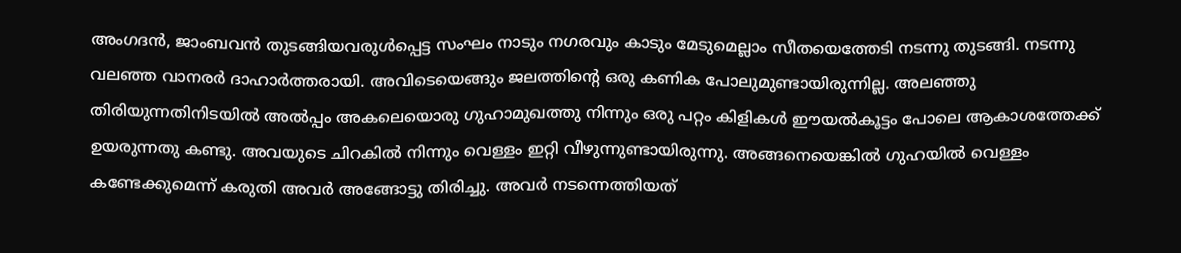അംഗദന്‍, ജാംബവന്‍ തുടങ്ങിയവരുള്‍പ്പെട്ട സംഘം നാടും നഗരവും കാടും മേടുമെല്ലാം സീതയെത്തേടി നടന്നു തുടങ്ങി. നടന്നു വലഞ്ഞ വാനരര്‍ ദാഹാര്‍ത്തരായി. അവിടെയെങ്ങും ജലത്തിന്റെ ഒരു കണിക പോലുമുണ്ടായിരുന്നില്ല. അലഞ്ഞു തിരിയുന്നതിനിടയില്‍ അല്‍പ്പം അകലെയൊരു ഗുഹാമുഖത്തു നിന്നും ഒരു പറ്റം കിളികള്‍ ഈയല്‍കൂട്ടം പോലെ ആകാശത്തേക്ക് ഉയരുന്നതു കണ്ടു. അവയുടെ ചിറകില്‍ നിന്നും വെള്ളം ഇറ്റി വീഴുന്നുണ്ടായിരുന്നു. അങ്ങനെയെങ്കില്‍ ഗുഹയില്‍ വെള്ളം കണ്ടേക്കുമെന്ന് കരുതി അവര്‍ അങ്ങോട്ടു തിരിച്ചു. അവര്‍ നടന്നെത്തിയത്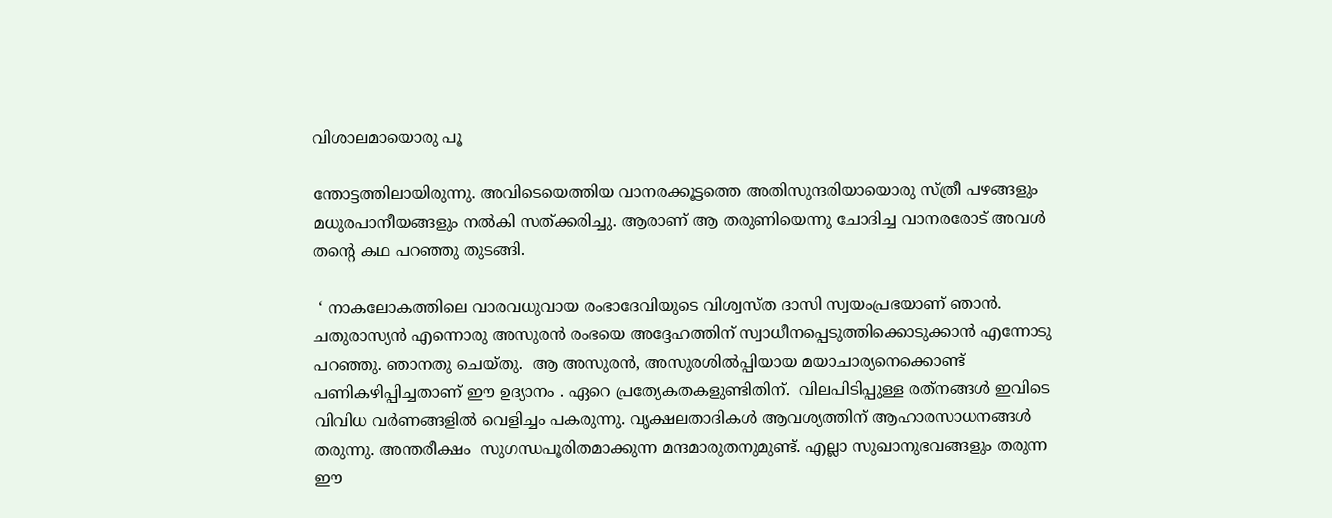വിശാലമായൊരു പൂ

ന്തോട്ടത്തിലായിരുന്നു. അവിടെയെത്തിയ വാനരക്കൂട്ടത്തെ അതിസുന്ദരിയായൊരു സ്ത്രീ പഴങ്ങളും മധുരപാനീയങ്ങളും നല്‍കി സത്ക്കരിച്ചു. ആരാണ് ആ തരുണിയെന്നു ചോദിച്ച വാനരരോട് അവള്‍ തന്റെ കഥ പറഞ്ഞു തുടങ്ങി.

 ‘ നാകലോകത്തിലെ വാരവധുവായ രംഭാദേവിയുടെ വിശ്വസ്ത ദാസി സ്വയംപ്രഭയാണ് ഞാന്‍. ചതുരാസ്യന്‍ എന്നൊരു അസുരന്‍ രംഭയെ അദ്ദേഹത്തിന് സ്വാധീനപ്പെടുത്തിക്കൊടുക്കാന്‍ എന്നോടു പറഞ്ഞു. ഞാനതു ചെയ്തു.  ആ അസുരന്‍, അസുരശില്‍പ്പിയായ മയാചാര്യനെക്കൊണ്ട് പണികഴിപ്പിച്ചതാണ് ഈ ഉദ്യാനം . ഏറെ പ്രത്യേകതകളുണ്ടിതിന്.  വിലപിടിപ്പുള്ള രത്‌നങ്ങള്‍ ഇവിടെ വിവിധ വര്‍ണങ്ങളില്‍ വെളിച്ചം പകരുന്നു. വൃക്ഷലതാദികള്‍ ആവശ്യത്തിന് ആഹാരസാധനങ്ങള്‍ തരുന്നു. അന്തരീക്ഷം  സുഗന്ധപൂരിതമാക്കുന്ന മന്ദമാരുതനുമുണ്ട്. എല്ലാ സുഖാനുഭവങ്ങളും തരുന്ന ഈ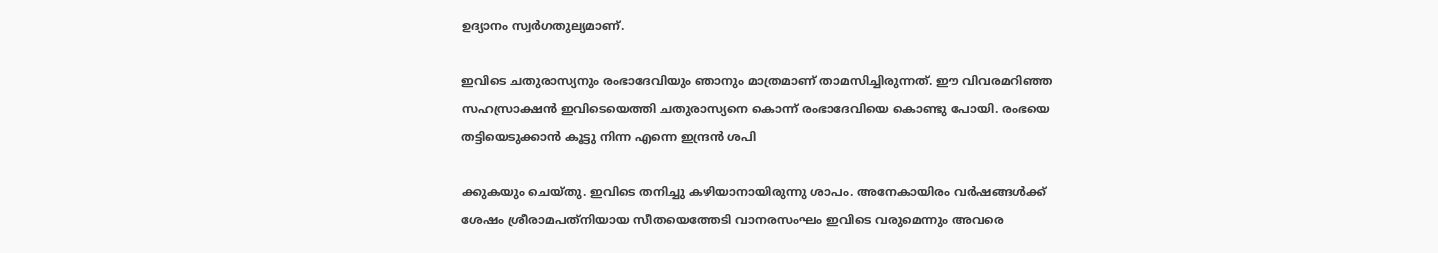ഉദ്യാനം സ്വര്‍ഗതുല്യമാണ്.

ഇവിടെ ചതുരാസ്യനും രംഭാദേവിയും ഞാനും മാത്രമാണ് താമസിച്ചിരുന്നത്. ഈ വിവരമറിഞ്ഞ സഹസ്രാക്ഷന്‍ ഇവിടെയെത്തി ചതുരാസ്യനെ കൊന്ന് രംഭാദേവിയെ കൊണ്ടു പോയി. രംഭയെ തട്ടിയെടുക്കാന്‍ കൂട്ടു നിന്ന എന്നെ ഇന്ദ്രന്‍ ശപി

ക്കുകയും ചെയ്തു. ഇവിടെ തനിച്ചു കഴിയാനായിരുന്നു ശാപം. അനേകായിരം വര്‍ഷങ്ങള്‍ക്ക് ശേഷം ശ്രീരാമപത്‌നിയായ സീതയെത്തേടി വാനരസംഘം ഇവിടെ വരുമെന്നും അവരെ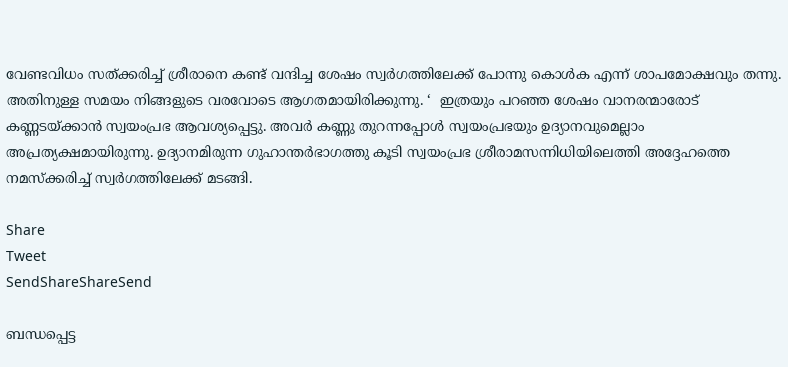വേണ്ടവിധം സത്ക്കരിച്ച് ശ്രീരാനെ കണ്ട് വന്ദിച്ച ശേഷം സ്വര്‍ഗത്തിലേക്ക് പോന്നു കൊള്‍ക എന്ന് ശാപമോക്ഷവും തന്നു. അതിനുള്ള സമയം നിങ്ങളുടെ വരവോടെ ആഗതമായിരിക്കുന്നു. ‘  ഇത്രയും പറഞ്ഞ ശേഷം വാനരന്മാരോട് കണ്ണടയ്‌ക്കാന്‍ സ്വയംപ്രഭ ആവശ്യപ്പെട്ടു. അവര്‍ കണ്ണു തുറന്നപ്പോള്‍ സ്വയംപ്രഭയും ഉദ്യാനവുമെല്ലാം അപ്രത്യക്ഷമായിരുന്നു. ഉദ്യാനമിരുന്ന ഗുഹാന്തര്‍ഭാഗത്തു കൂടി സ്വയംപ്രഭ ശ്രീരാമസന്നിധിയിലെത്തി അദ്ദേഹത്തെ നമസ്‌ക്കരിച്ച് സ്വര്‍ഗത്തിലേക്ക് മടങ്ങി.

Share
Tweet
SendShareShareSend

ബന്ധപ്പെട്ട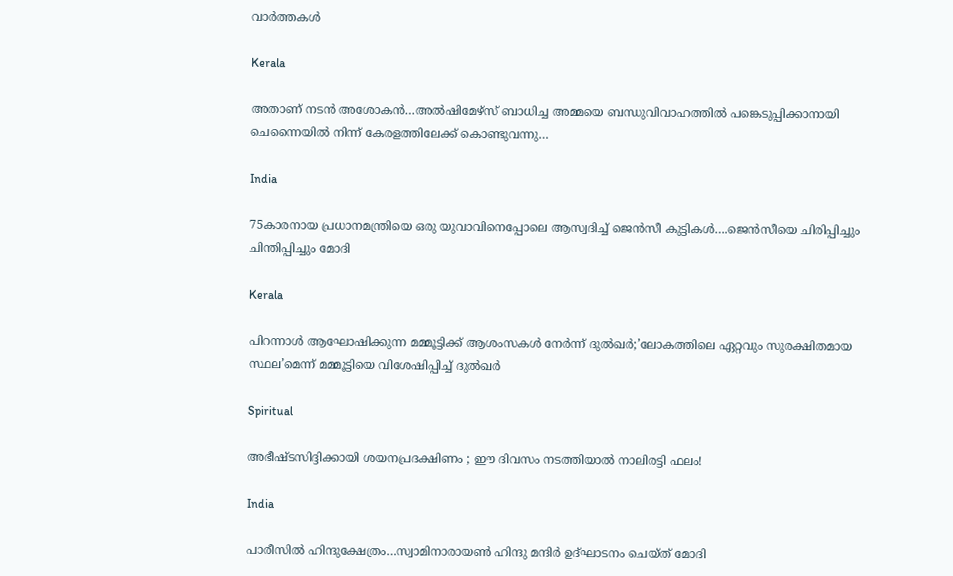വാര്‍ത്തകള്‍

Kerala

അതാണ് നടന്‍ അശോകന്‍…അൽഷിമേഴ്‌സ് ബാധിച്ച അമ്മയെ ബന്ധുവിവാഹത്തിൽ പങ്കെടുപ്പിക്കാനായി ചെന്നൈയിൽ നിന്ന് കേരളത്തിലേക്ക് കൊണ്ടുവന്നു…

India

75കാരനായ പ്രധാനമന്ത്രിയെ ഒരു യുവാവിനെപ്പോലെ ആസ്വദിച്ച് ജെന്‍സീ കുട്ടികള്‍….ജെന്‍സീയെ ചിരിപ്പിച്ചും ചിന്തിപ്പിച്ചും മോദി

Kerala

പിറന്നാൾ ആഘോഷിക്കുന്ന മമ്മൂട്ടിക്ക് ആശംസകൾ നേർന്ന് ദുൽഖർ;’ലോകത്തിലെ ഏറ്റവും സുരക്ഷിതമായ സ്ഥല’മെന്ന് മമ്മൂട്ടിയെ വിശേഷിപ്പിച്ച് ദുല്‍ഖര്‍

Spiritual

അഭീഷ്ടസിദ്ദിക്കായി ശയനപ്രദക്ഷിണം ; ഈ ദിവസം നടത്തിയാൽ നാലിരട്ടി ഫലം!

India

പാരീസില്‍ ഹിന്ദുക്ഷേത്രം…സ്വാമിനാരായണ്‍ ഹിന്ദു മന്ദിര്‍ ഉദ്ഘാടനം ചെയ്ത് മോദി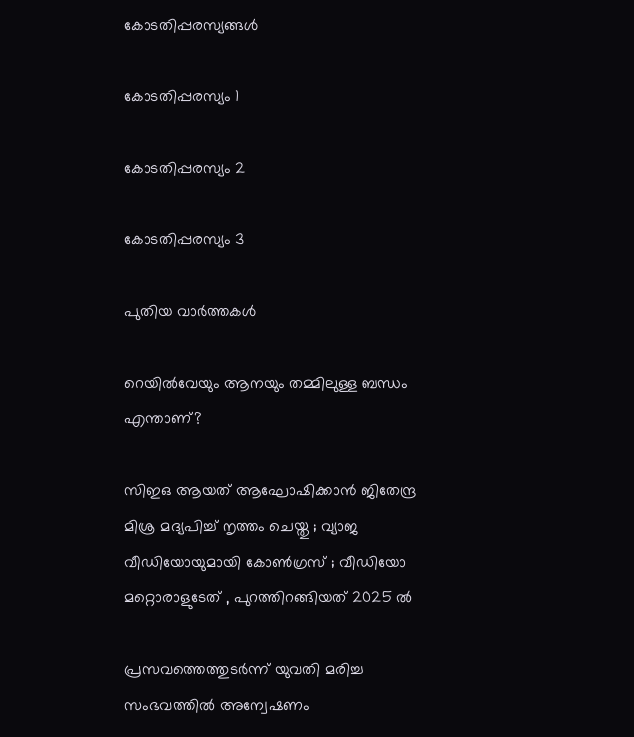കോടതിപ്പരസ്യങ്ങള്‍

കോടതിപ്പരസ്യം 1

കോടതിപ്പരസ്യം 2

കോടതിപ്പരസ്യം 3

പുതിയ വാര്‍ത്തകള്‍

റെയിൽവേയും ആനയും തമ്മിലുള്ള ബന്ധം എന്താണ്?

സിഇഒ ആയത് ആഘോഷിക്കാൻ ജിതേന്ദ്ര മിശ്ര മദ്യപിച്ച് നൃത്തം ചെയ്തു ; വ്യാജ വീഡിയോയുമായി കോൺഗ്രസ് ; വീഡിയോ മറ്റൊരാളുടേത് , പുറത്തിറങ്ങിയത് 2025 ൽ

പ്രസവത്തെത്തുടര്‍ന്ന് യുവതി മരിച്ച സംഭവത്തില്‍ അന്വേഷണം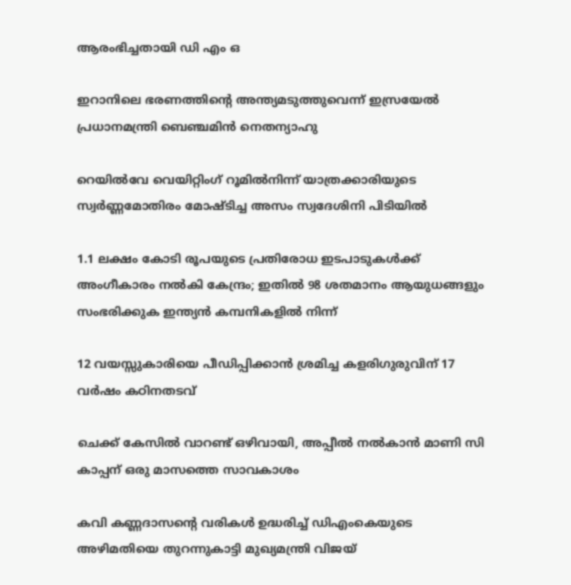ആരംഭിച്ചതായി ഡി എം ഒ

ഇറാനിലെ ഭരണത്തിന്റെ അന്ത്യമടുത്തുവെന്ന് ഇസ്രയേല്‍ പ്രധാനമന്ത്രി ബെഞ്ചമിന്‍ നെതന്യാഹു

റെയില്‍വേ വെയിറ്റിംഗ് റൂമില്‍നിന്ന് യാത്രക്കാരിയുടെ സ്വര്‍ണ്ണമോതിരം മോഷ്ടിച്ച അസം സ്വദേശിനി പിടിയില്‍

1.1 ലക്ഷം കോടി രൂപയുടെ പ്രതിരോധ ഇടപാടുകൾക്ക് അംഗീകാരം നൽകി കേന്ദ്രം; ഇതില്‍ 98 ശതമാനം ആയുധങ്ങളും സംഭരിക്കുക ഇന്ത്യന്‍ കമ്പനികളില്‍ നിന്ന്

12 വയസ്സുകാരിയെ പീഡിപ്പിക്കാന്‍ ശ്രമിച്ച കളരിഗുരുവിന് 17 വര്‍ഷം കഠിനതടവ്

ചെക്ക് കേസില്‍ വാറണ്ട് ഒഴിവായി, അപ്പീല്‍ നല്‍കാന്‍ മാണി സി കാപ്പന് ഒരു മാസത്തെ സാവകാശം

കവി കണ്ണദാസന്റെ വരികള്‍ ഉദ്ധരിച്ച് ഡിഎംകെയുടെ അഴിമതിയെ തുറന്നുകാട്ടി മുഖ്യമന്ത്രി വിജയ്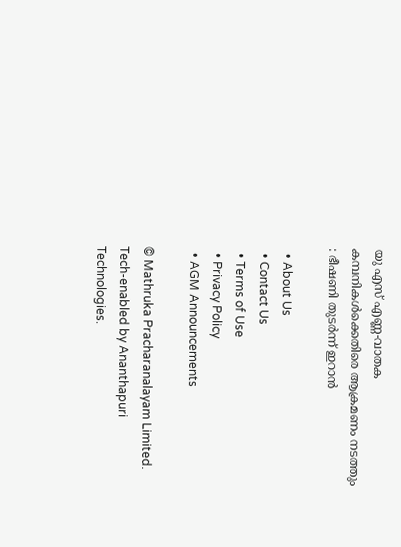യു എസ് എണ്ണ-വാതക കമ്പനികള്‍ക്കെതിരെ ആക്രമണം നടത്തും : ഭീഷണി തുടർന്ന് ഇറാൻ

  • About Us
  • Contact Us
  • Terms of Use
  • Privacy Policy
  • AGM Announcements

© Mathruka Pracharanalayam Limited.
Tech-enabled by Ananthapuri Technologies.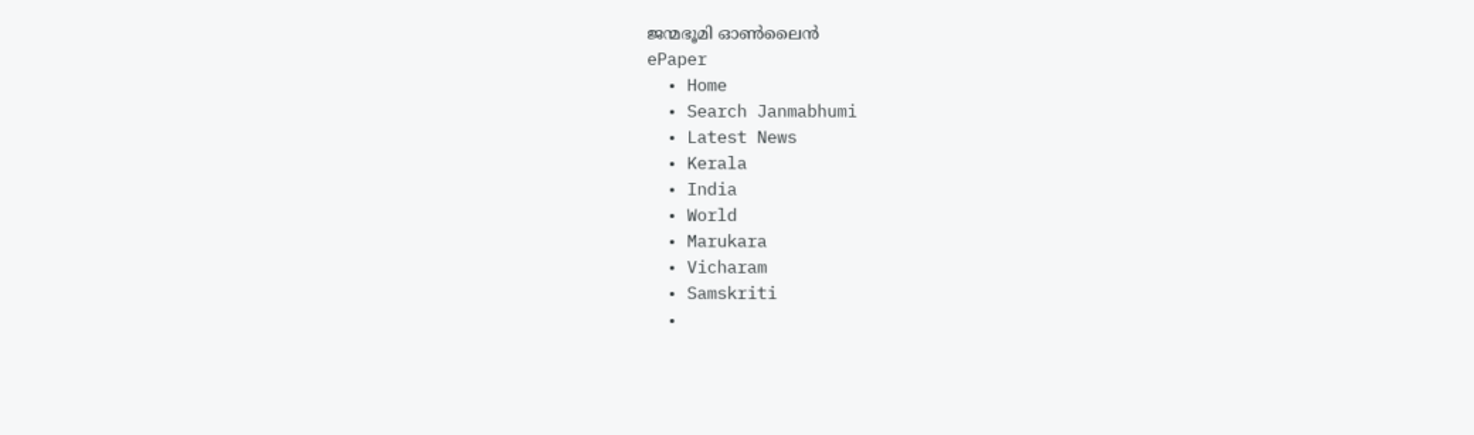ജന്മഭൂമി ഓണ്‍ലൈന്‍
ePaper
  • Home
  • Search Janmabhumi
  • Latest News
  • Kerala
  • India
  • World
  • Marukara
  • Vicharam
  • Samskriti
  •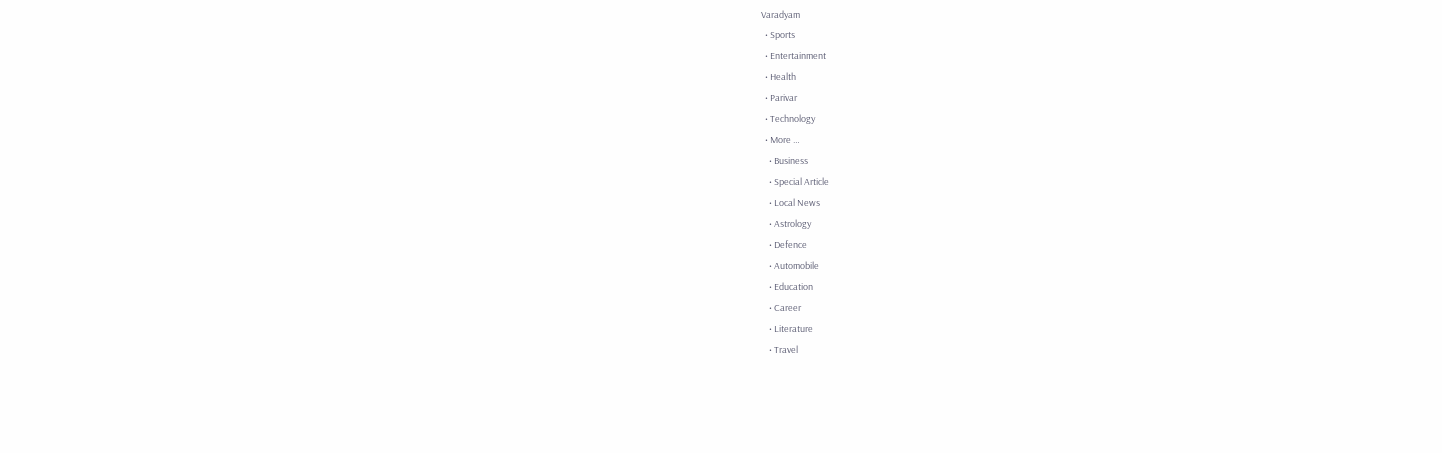Varadyam
  • Sports
  • Entertainment
  • Health
  • Parivar
  • Technology
  • More …
    • Business
    • Special Article
    • Local News
    • Astrology
    • Defence
    • Automobile
    • Education
    • Career
    • Literature
    • Travel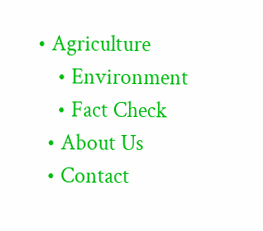• Agriculture
    • Environment
    • Fact Check
  • About Us
  • Contact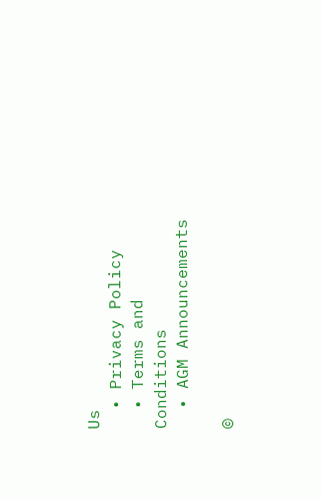Us
  • Privacy Policy
  • Terms and Conditions
  • AGM Announcements

©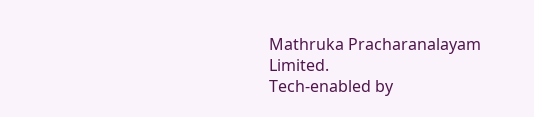Mathruka Pracharanalayam Limited.
Tech-enabled by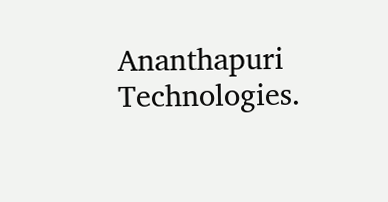Ananthapuri Technologies.